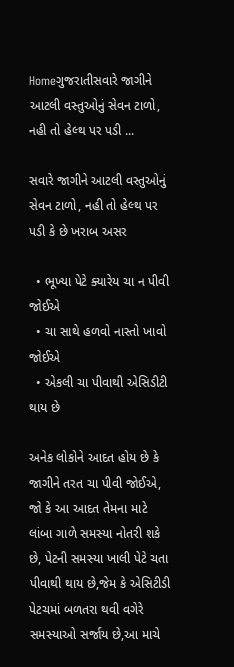Homeગુજરાતીસવારે જાગીને આટલી વસ્તુઓનું સેવન ટાળો, નહી તો હેલ્થ પર પડી ...

સવારે જાગીને આટલી વસ્તુઓનું સેવન ટાળો, નહી તો હેલ્થ પર પડી કે છે ખરાબ અસર

  • ભૂખ્યા પેટે ક્યારેય ચા ન પીવી જોઈએ
  • ચા સાથે હળવો નાસ્તો ખાવો જોઈએ
  • એકલી ચા પીવાથી એસિડીટી થાય છે

અનેક લોકોને આદત હોય છે કે જાગીને તરત ચા પીવી જોઈએ, જો કે આ આદત તેમના માટે લાંબા ગાળે સમસ્યા નોતરી શકે છે, પેટની સમસ્યા ખાલી પેટે ચતા પીવાથી થાય છે,જેમ કે એસિટીડી પેટચમાં બળતરા થવી વગેરે સમસ્યાઓ સર્જાય છે,આ માચે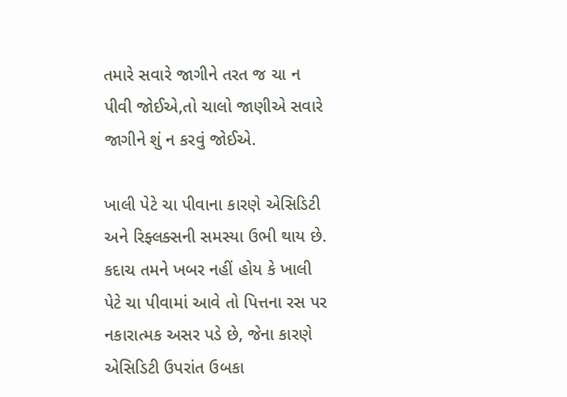તમારે સવારે જાગીને તરત જ ચા ન પીવી જોઈએ,તો ચાલો જાણીએ સવારે જાગીને શું ન કરવું જોઈએ.

ખાલી પેટે ચા પીવાના કારણે એસિડિટી અને રિફ્લક્સની સમસ્યા ઉભી થાય છે. કદાચ તમને ખબર નહીં હોય કે ખાલી પેટે ચા પીવામાં આવે તો પિત્તના રસ પર નકારાત્મક અસર પડે છે, જેના કારણે એસિડિટી ઉપરાંત ઉબકા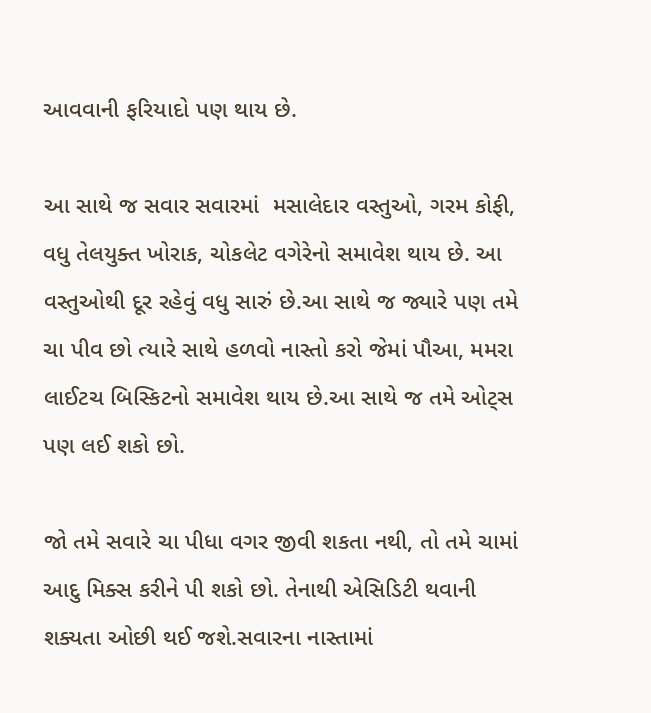આવવાની ફરિયાદો પણ થાય છે.

આ સાથે જ સવાર સવારમાં  મસાલેદાર વસ્તુઓ, ગરમ કોફી, વધુ તેલયુક્ત ખોરાક, ચોકલેટ વગેરેનો સમાવેશ થાય છે. આ વસ્તુઓથી દૂર રહેવું વધુ સારું છે.આ સાથે જ જ્યારે પણ તમે ચા પીવ છો ત્યારે સાથે હળવો નાસ્તો કરો જેમાં પૌઆ, મમરા લાઈટચ બિસ્કિટનો સમાવેશ થાય છે.આ સાથે જ તમે ઓટ્સ પણ લઈ શકો છો.

જો તમે સવારે ચા પીધા વગર જીવી શકતા નથી, તો તમે ચામાં આદુ મિક્સ કરીને પી શકો છો. તેનાથી એસિડિટી થવાની શક્યતા ઓછી થઈ જશે.સવારના નાસ્તામાં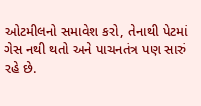ઓટમીલનો સમાવેશ કરો, તેનાથી પેટમાં ગેસ નથી થતો અને પાચનતંત્ર પણ સારું રહે છે.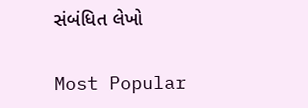સંબંધિત લેખો

Most Popular